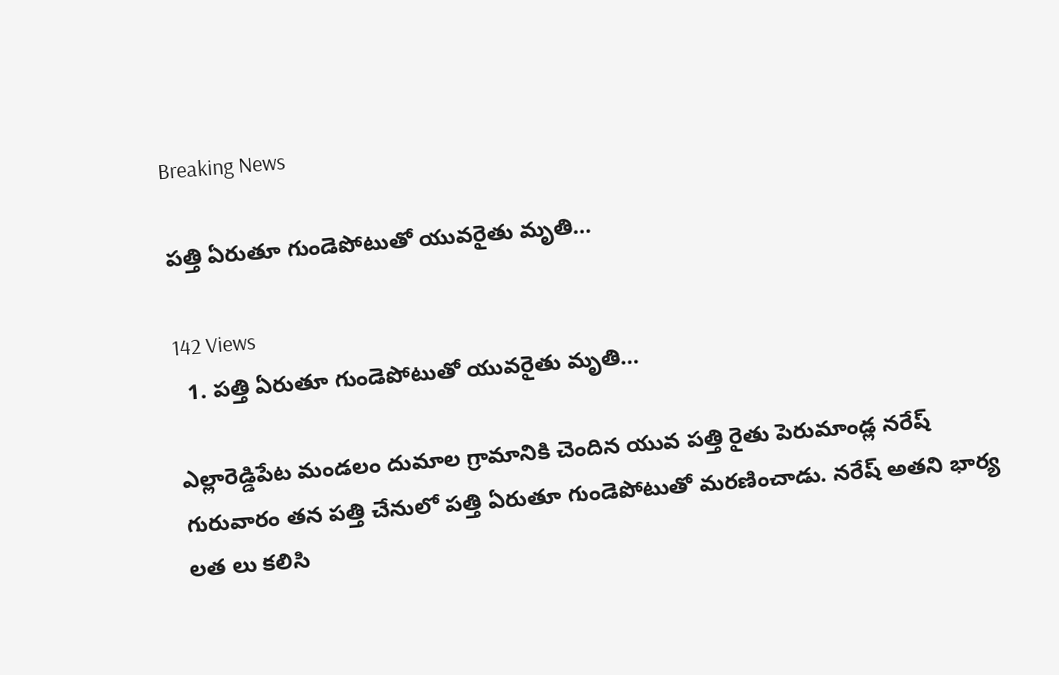Breaking News

పత్తి ఏరుతూ గుండెపోటుతో యువరైతు మృతి…

142 Views
  1. పత్తి ఏరుతూ గుండెపోటుతో యువరైతు మృతి…

ఎల్లారెడ్డిపేట మండలం దుమాల గ్రామానికి చెందిన యువ పత్తి రైతు పెరుమాండ్ల నరేష్ గురువారం తన పత్తి చేనులో పత్తి ఏరుతూ గుండెపోటుతో మరణించాడు. నరేష్ అతని భార్య లత లు కలిసి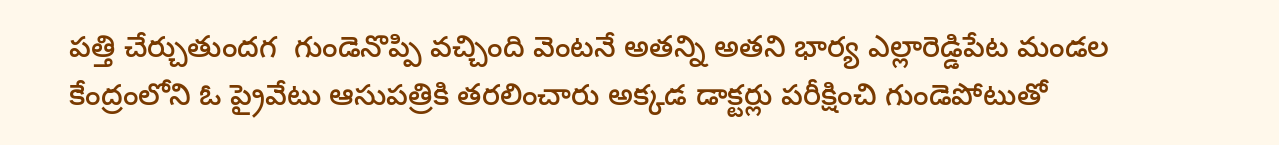పత్తి చేర్చుతుందగ  గుండెనొప్పి వచ్చింది వెంటనే అతన్ని అతని భార్య ఎల్లారెడ్డిపేట మండల కేంద్రంలోని ఓ ప్రైవేటు ఆసుపత్రికి తరలించారు అక్కడ డాక్టర్లు పరీక్షించి గుండెపోటుతో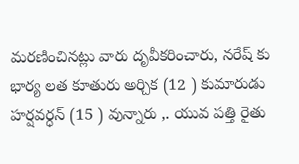మరణించినట్లు వారు దృవీకరించారు, నరేష్ కు భార్య లత కూతురు అర్చిక (12 ) కుమారుడు హర్షవర్ధన్ (15 ) వున్నారు ,. యువ పత్తి రైతు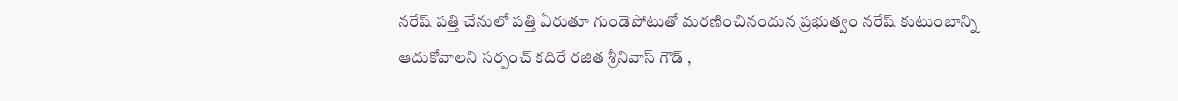నరేష్ పత్తి చేనులో పత్తి ఏరుతూ గుండెపోటుతో మరణించినందున ప్రభుత్వం నరేష్ కుటుంబాన్ని ఆదుకోవాలని సర్పంచ్ కదిరే రజిత శ్రీనివాస్ గౌడ్ ,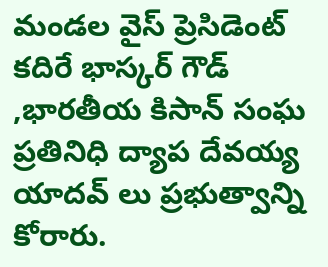మండల వైస్ ప్రెసిడెంట్ కదిరే భాస్కర్ గౌడ్ ,భారతీయ కిసాన్ సంఘ ప్రతినిధి ద్యాప దేవయ్య యాదవ్ లు ప్రభుత్వాన్ని కోరారు.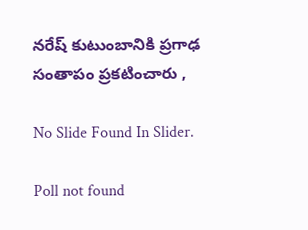నరేష్ కుటుంబానికి ప్రగాఢ సంతాపం ప్రకటించారు ,

No Slide Found In Slider.

Poll not found